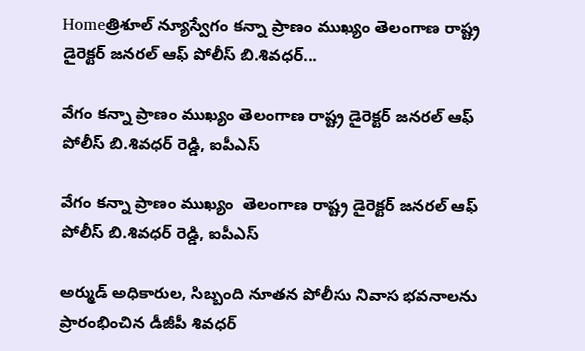Homeత్రిశూల్ న్యూస్వేగం కన్నా ప్రాణం ముఖ్యం తెలంగాణ రాష్ట్ర డైరెక్టర్ జనరల్ ఆఫ్ పోలీస్ బి.శివధర్...

వేగం కన్నా ప్రాణం ముఖ్యం తెలంగాణ రాష్ట్ర డైరెక్టర్ జనరల్ ఆఫ్ పోలీస్ బి.శివధర్ రెడ్డి, ఐపీఎస్

వేగం కన్నా ప్రాణం ముఖ్యం  తెలంగాణ రాష్ట్ర డైరెక్టర్ జనరల్ ఆఫ్ పోలీస్ బి.శివధర్ రెడ్డి, ఐపీఎస్

అర్ముడ్ అధికారుల, సిబ్బంది నూతన పోలీసు నివాస భవనాలను ప్రారంభించిన డీజీపీ శివధర్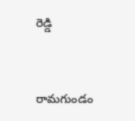రెడ్డి


రామగుండం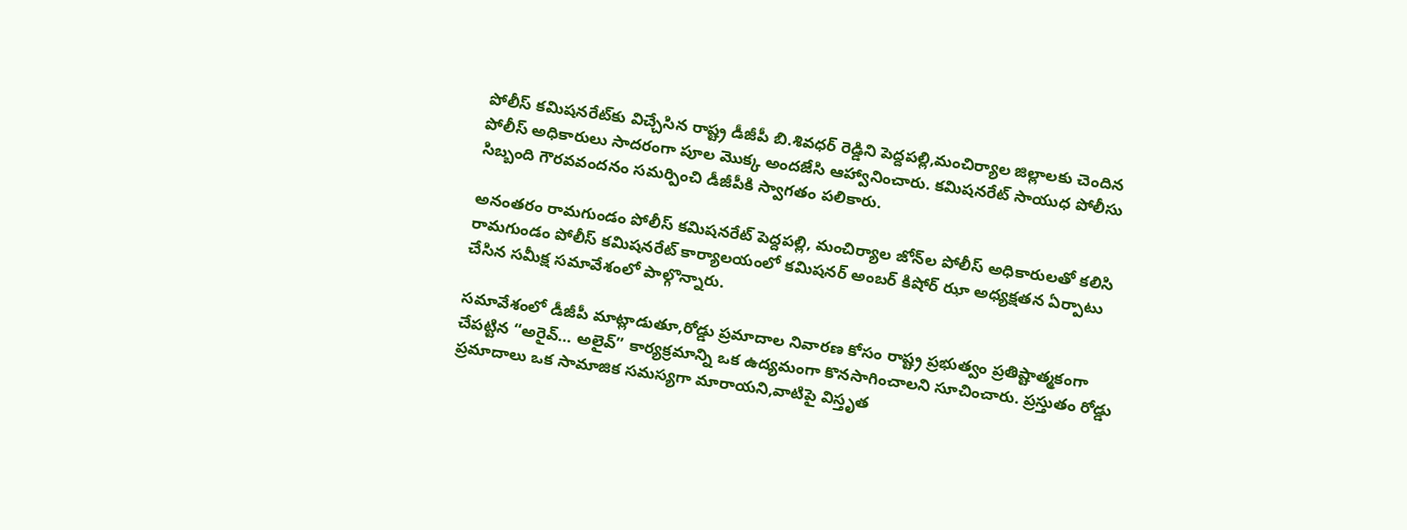పోలీస్ కమిషనరేట్‌కు విచ్చేసిన రాష్ట్ర డీజీపీ బి.శివధర్ రెడ్డిని పెద్దపల్లి,మంచిర్యాల జిల్లాలకు చెందిన పోలీస్ అధికారులు సాదరంగా పూల మొక్క అందజేసి ఆహ్వానించారు. కమిషనరేట్ సాయుధ పోలీసు సిబ్బంది గౌరవవందనం సమర్పించి డీజీపీకి స్వాగతం పలికారు.

అనంతరం రామగుండం పోలీస్ కమిషనరేట్ పెద్దపల్లి, మంచిర్యాల జోన్‌ల పోలీస్ అధికారులతో కలిసి రామగుండం పోలీస్ కమిషనరేట్ కార్యాలయంలో కమిషనర్ అంబర్ కిషోర్ ఝా అధ్యక్షతన ఏర్పాటు చేసిన సమీక్ష సమావేశంలో పాల్గొన్నారు.

సమావేశంలో డీజీపీ మాట్లాడుతూ,రోడ్డు ప్రమాదాల నివారణ కోసం రాష్ట్ర ప్రభుత్వం ప్రతిష్టాత్మకంగా చేపట్టిన “అరైవ్… అలైవ్” కార్యక్రమాన్ని ఒక ఉద్యమంగా కొనసాగించాలని సూచించారు. ప్రస్తుతం రోడ్డు ప్రమాదాలు ఒక సామాజిక సమస్యగా మారాయని,వాటిపై విస్తృత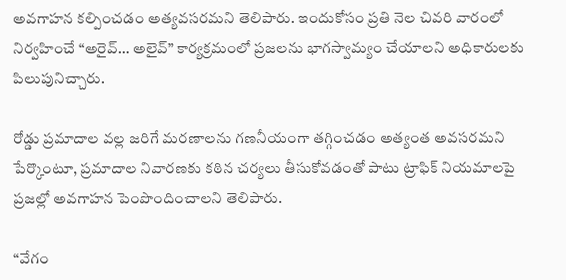అవగాహన కల్పించడం అత్యవసరమని తెలిపారు. ఇందుకోసం ప్రతి నెల చివరి వారంలో నిర్వహించే “అరైవ్… అలైవ్” కార్యక్రమంలో ప్రజలను భాగస్వామ్యం చేయాలని అధికారులకు పిలుపునిచ్చారు.

రోడ్డు ప్రమాదాల వల్ల జరిగే మరణాలను గణనీయంగా తగ్గించడం అత్యంత అవసరమని పేర్కొంటూ, ప్రమాదాల నివారణకు కఠిన చర్యలు తీసుకోవడంతో పాటు ట్రాఫిక్ నియమాలపై ప్రజల్లో అవగాహన పెంపొందించాలని తెలిపారు.

“వేగం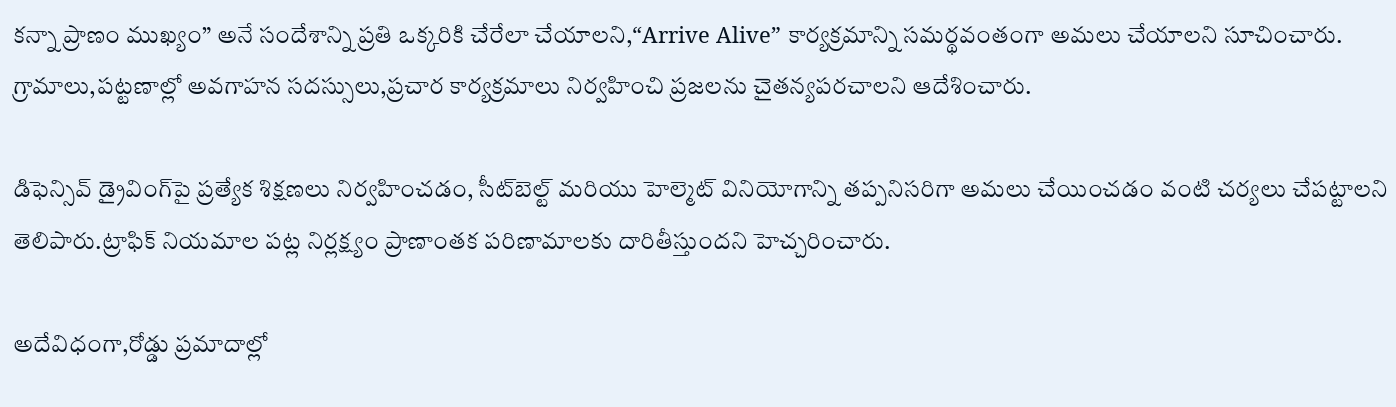కన్నా ప్రాణం ముఖ్యం” అనే సందేశాన్ని ప్రతి ఒక్కరికి చేరేలా చేయాలని,“Arrive Alive” కార్యక్రమాన్ని సమర్థవంతంగా అమలు చేయాలని సూచించారు. గ్రామాలు,పట్టణాల్లో అవగాహన సదస్సులు,ప్రచార కార్యక్రమాలు నిర్వహించి ప్రజలను చైతన్యపరచాలని ఆదేశించారు.

డిఫెన్సివ్ డ్రైవింగ్‌పై ప్రత్యేక శిక్షణలు నిర్వహించడం, సీట్‌బెల్ట్ మరియు హెల్మెట్ వినియోగాన్ని తప్పనిసరిగా అమలు చేయించడం వంటి చర్యలు చేపట్టాలని తెలిపారు.ట్రాఫిక్ నియమాల పట్ల నిర్లక్ష్యం ప్రాణాంతక పరిణామాలకు దారితీస్తుందని హెచ్చరించారు.

అదేవిధంగా,రోడ్డు ప్రమాదాల్లో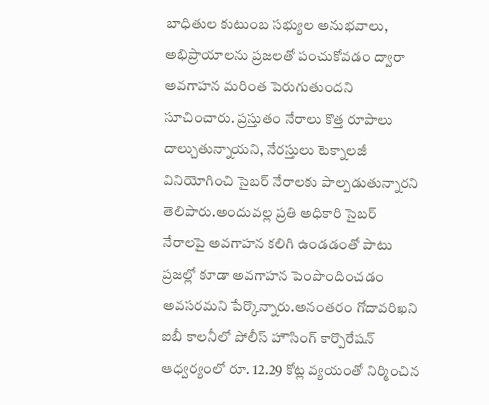బాధితుల కుటుంబ సభ్యుల అనుభవాలు, అభిప్రాయాలను ప్రజలతో పంచుకోవడం ద్వారా అవగాహన మరింత పెరుగుతుందని సూచించారు. ప్రస్తుతం నేరాలు కొత్త రూపాలు దాల్చుతున్నాయని, నేరస్తులు టెక్నాలజీ వినియోగించి సైబర్ నేరాలకు పాల్పడుతున్నారని తెలిపారు.అందువల్ల ప్రతి అధికారి సైబర్ నేరాలపై అవగాహన కలిగి ఉండడంతో పాటు ప్రజల్లో కూడా అవగాహన పెంపొందించడం అవసరమని పేర్కొన్నారు.అనంతరం గోదావరిఖని ఐబీ కాలనీలో పోలీస్ హౌసింగ్ కార్పొరేషన్ ఆధ్వర్యంలో రూ. 12.29 కోట్ల వ్యయంతో నిర్మించిన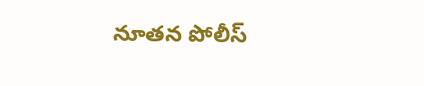నూతన పోలీస్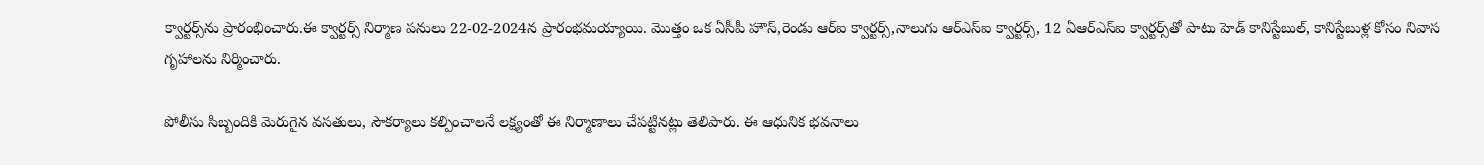క్వార్టర్స్‌ను ప్రారంభించారు.ఈ క్వార్టర్స్ నిర్మాణ పనులు 22-02-2024న ప్రారంభమయ్యాయి. మొత్తం ఒక ఏసీపీ హౌస్,రెండు ఆర్ఐ క్వార్టర్స్,నాలుగు ఆర్ఎస్‌ఐ క్వార్టర్స్, 12 ఏఆర్‌ఎస్‌ఐ క్వార్టర్స్‌తో పాటు హెడ్ కానిస్టేబుల్, కానిస్టేబుళ్ల కోసం నివాస గృహాలను నిర్మించారు.

పోలీసు సిబ్బందికి మెరుగైన వసతులు, సౌకర్యాలు కల్పించాలనే లక్ష్యంతో ఈ నిర్మాణాలు చేపట్టినట్లు తెలిపారు. ఈ ఆధునిక భవనాలు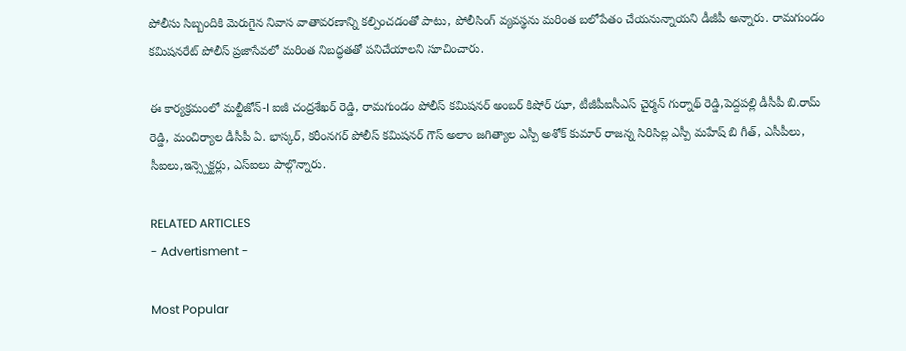పోలీసు సిబ్బందికి మెరుగైన నివాస వాతావరణాన్ని కల్పించడంతో పాటు, పోలీసింగ్ వ్యవస్థను మరింత బలోపేతం చేయనున్నాయని డీజీపీ అన్నారు. రామగుండం కమిషనరేట్ పోలీస్ ప్రజాసేవలో మరింత నిబద్ధతతో పనిచేయాలని సూచించారు.

ఈ కార్యక్రమంలో మల్టీజోన్-I ఐజీ చంద్రశేఖర్ రెడ్డి, రామగుండం పోలీస్ కమిషనర్ అంబర్ కిషోర్ ఝా, టీజీపీఐసీఎస్ చైర్మన్ గుర్నాథ్ రెడ్డి,పెద్దపల్లి డీసీపీ బి.రామ్ రెడ్డి, మంచిర్యాల డీసీపీ ఏ. భాస్కర్, కరీంనగర్ పోలీస్ కమిషనర్ గౌస్ అలాం జగిత్యాల ఎస్పీ అశోక్ కుమార్ రాజన్న సిరిసిల్ల ఎస్పీ మహేష్ బి గీత్, ఎసీపీలు, సీఐలు,ఇన్స్పెక్టర్లు, ఎస్‌ఐలు పాల్గొన్నారు.

RELATED ARTICLES
- Advertisment -

Most Popular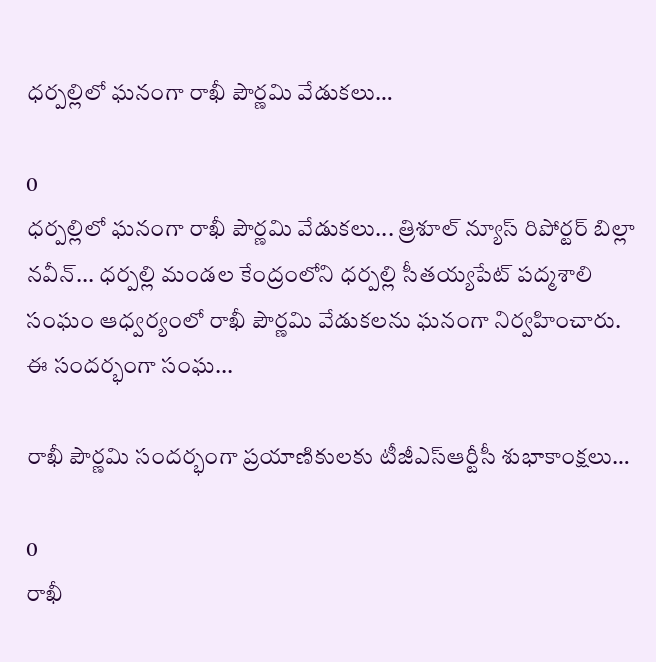ధర్పల్లిలో ఘనంగా రాఖీ పౌర్ణమి వేడుకలు…

0
ధర్పల్లిలో ఘనంగా రాఖీ పౌర్ణమి వేడుకలు... త్రిశూల్ న్యూస్ రిపోర్టర్ బిల్లా నవీన్... ధర్పల్లి మండల కేంద్రంలోని ధర్పల్లి సీతయ్యపేట్ పద్మశాలి సంఘం ఆధ్వర్యంలో రాఖీ పౌర్ణమి వేడుకలను ఘనంగా నిర్వహించారు. ఈ సందర్భంగా సంఘ...

రాఖీ పౌర్ణమి సందర్భంగా ప్రయాణికులకు టీజీఎస్‌ఆర్టీసీ శుభాకాంక్షలు…

0
రాఖీ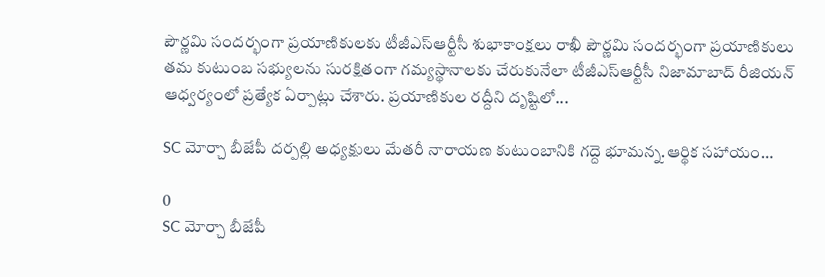పౌర్ణమి సందర్భంగా ప్రయాణికులకు టీజీఎస్‌ఆర్టీసీ శుభాకాంక్షలు రాఖీ పౌర్ణమి సందర్భంగా ప్రయాణికులు తమ కుటుంబ సభ్యులను సురక్షితంగా గమ్యస్థానాలకు చేరుకునేలా టీజీఎస్‌ఆర్టీసీ నిజామాబాద్ రీజియన్ ఆధ్వర్యంలో ప్రత్యేక ఏర్పాట్లు చేశారు. ప్రయాణికుల రద్దీని దృష్టిలో...

SC మోర్చా బీజేపీ దర్పల్లి అధ్యక్షులు మేతరీ నారాయణ కుటుంబానికి గద్దె భూమన్న.ఆర్థిక సహాయం…

0
SC మోర్చా బీజేపీ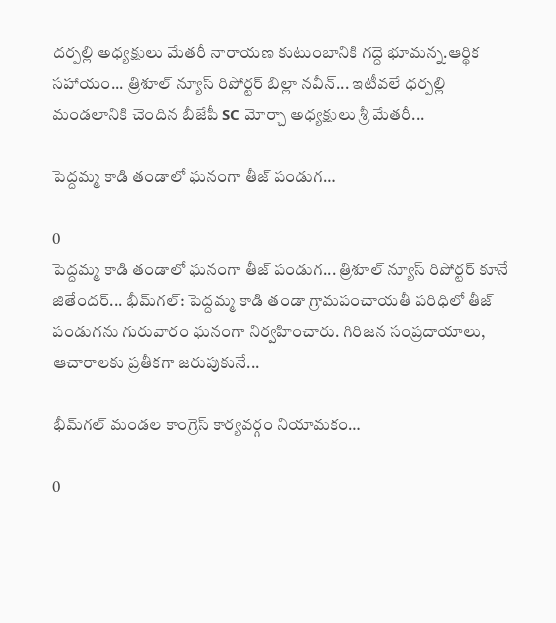దర్పల్లి అధ్యక్షులు మేతరీ నారాయణ కుటుంబానికి గద్దె భూమన్న.ఆర్థిక సహాయం... త్రిశూల్ న్యూస్ రిపోర్టర్ బిల్లా నవీన్... ఇటీవలే ధర్పల్లి మండలానికి చెందిన బీజేపీ SC మోర్చా అధ్యక్షులు శ్రీ మేతరీ...

పెద్దమ్మ కాడి తండాలో ఘనంగా తీజ్ పండుగ…

0
పెద్దమ్మ కాడి తండాలో ఘనంగా తీజ్ పండుగ... త్రిశూల్ న్యూస్ రిపోర్టర్ కూనే జితేందర్... భీమ్‌గల్: పెద్దమ్మ కాడి తండా గ్రామపంచాయతీ పరిధిలో తీజ్ పండుగను గురువారం ఘనంగా నిర్వహించారు. గిరిజన సంప్రదాయాలు, ఆచారాలకు ప్రతీకగా జరుపుకునే...

భీమ్‌గల్ మండల కాంగ్రెస్ కార్యవర్గం నియామకం…

0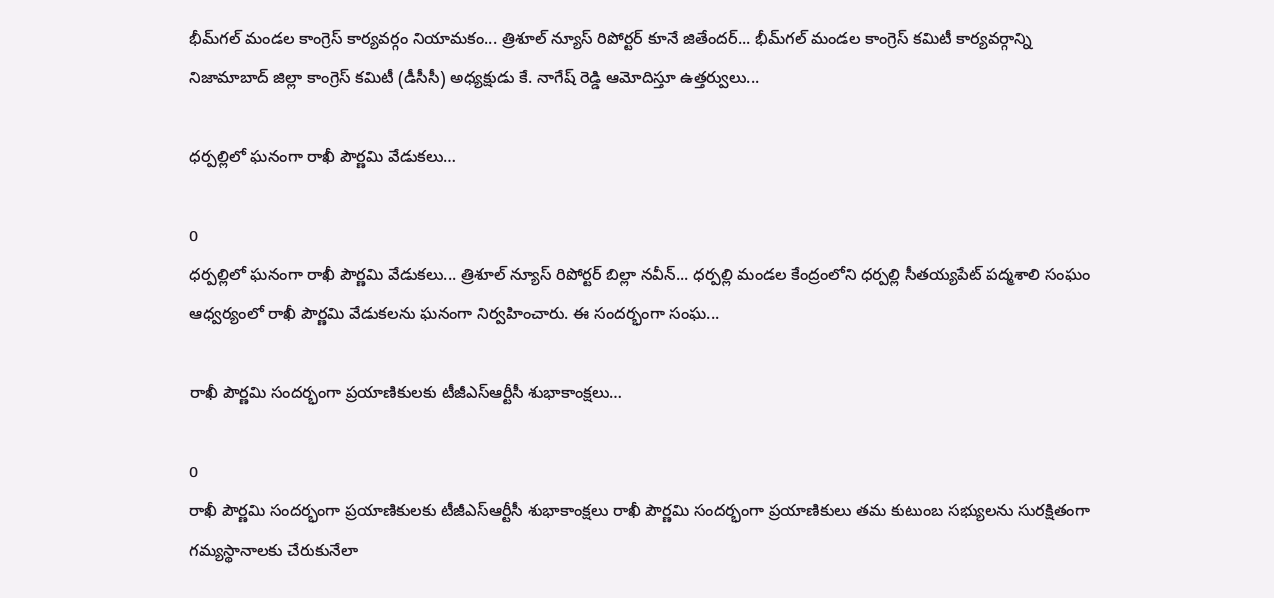భీమ్‌గల్ మండల కాంగ్రెస్ కార్యవర్గం నియామకం... త్రిశూల్ న్యూస్ రిపోర్టర్ కూనే జితేందర్... భీమ్‌గల్ మండల కాంగ్రెస్ కమిటీ కార్యవర్గాన్ని నిజామాబాద్ జిల్లా కాంగ్రెస్ కమిటీ (డీసీసీ) అధ్యక్షుడు కే. నాగేష్ రెడ్డి ఆమోదిస్తూ ఉత్తర్వులు...

ధర్పల్లిలో ఘనంగా రాఖీ పౌర్ణమి వేడుకలు…

0
ధర్పల్లిలో ఘనంగా రాఖీ పౌర్ణమి వేడుకలు... త్రిశూల్ న్యూస్ రిపోర్టర్ బిల్లా నవీన్... ధర్పల్లి మండల కేంద్రంలోని ధర్పల్లి సీతయ్యపేట్ పద్మశాలి సంఘం ఆధ్వర్యంలో రాఖీ పౌర్ణమి వేడుకలను ఘనంగా నిర్వహించారు. ఈ సందర్భంగా సంఘ...

రాఖీ పౌర్ణమి సందర్భంగా ప్రయాణికులకు టీజీఎస్‌ఆర్టీసీ శుభాకాంక్షలు…

0
రాఖీ పౌర్ణమి సందర్భంగా ప్రయాణికులకు టీజీఎస్‌ఆర్టీసీ శుభాకాంక్షలు రాఖీ పౌర్ణమి సందర్భంగా ప్రయాణికులు తమ కుటుంబ సభ్యులను సురక్షితంగా గమ్యస్థానాలకు చేరుకునేలా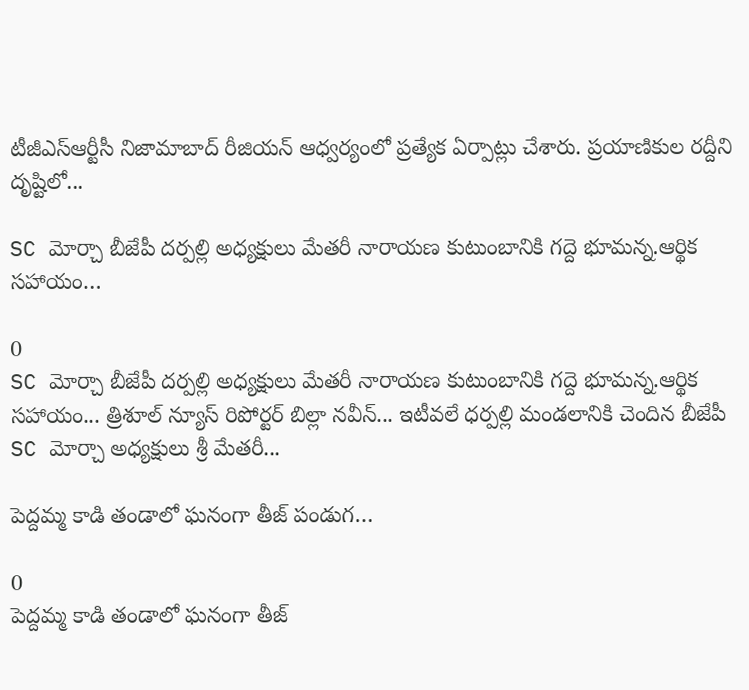టీజీఎస్‌ఆర్టీసీ నిజామాబాద్ రీజియన్ ఆధ్వర్యంలో ప్రత్యేక ఏర్పాట్లు చేశారు. ప్రయాణికుల రద్దీని దృష్టిలో...

SC మోర్చా బీజేపీ దర్పల్లి అధ్యక్షులు మేతరీ నారాయణ కుటుంబానికి గద్దె భూమన్న.ఆర్థిక సహాయం…

0
SC మోర్చా బీజేపీ దర్పల్లి అధ్యక్షులు మేతరీ నారాయణ కుటుంబానికి గద్దె భూమన్న.ఆర్థిక సహాయం... త్రిశూల్ న్యూస్ రిపోర్టర్ బిల్లా నవీన్... ఇటీవలే ధర్పల్లి మండలానికి చెందిన బీజేపీ SC మోర్చా అధ్యక్షులు శ్రీ మేతరీ...

పెద్దమ్మ కాడి తండాలో ఘనంగా తీజ్ పండుగ…

0
పెద్దమ్మ కాడి తండాలో ఘనంగా తీజ్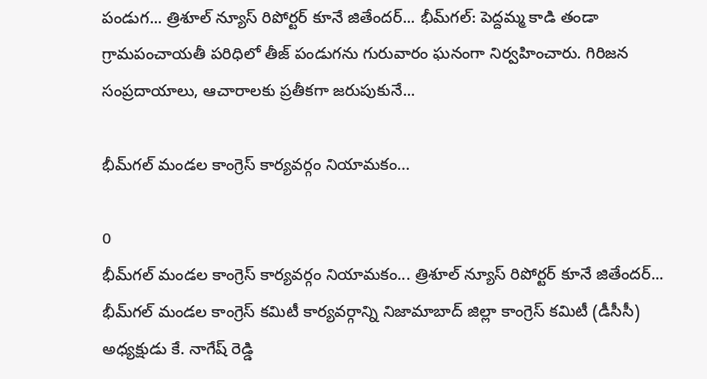పండుగ... త్రిశూల్ న్యూస్ రిపోర్టర్ కూనే జితేందర్... భీమ్‌గల్: పెద్దమ్మ కాడి తండా గ్రామపంచాయతీ పరిధిలో తీజ్ పండుగను గురువారం ఘనంగా నిర్వహించారు. గిరిజన సంప్రదాయాలు, ఆచారాలకు ప్రతీకగా జరుపుకునే...

భీమ్‌గల్ మండల కాంగ్రెస్ కార్యవర్గం నియామకం…

0
భీమ్‌గల్ మండల కాంగ్రెస్ కార్యవర్గం నియామకం... త్రిశూల్ న్యూస్ రిపోర్టర్ కూనే జితేందర్... భీమ్‌గల్ మండల కాంగ్రెస్ కమిటీ కార్యవర్గాన్ని నిజామాబాద్ జిల్లా కాంగ్రెస్ కమిటీ (డీసీసీ) అధ్యక్షుడు కే. నాగేష్ రెడ్డి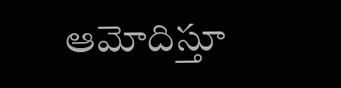ఆమోదిస్తూ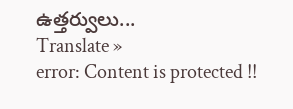ఉత్తర్వులు...
Translate »
error: Content is protected !!